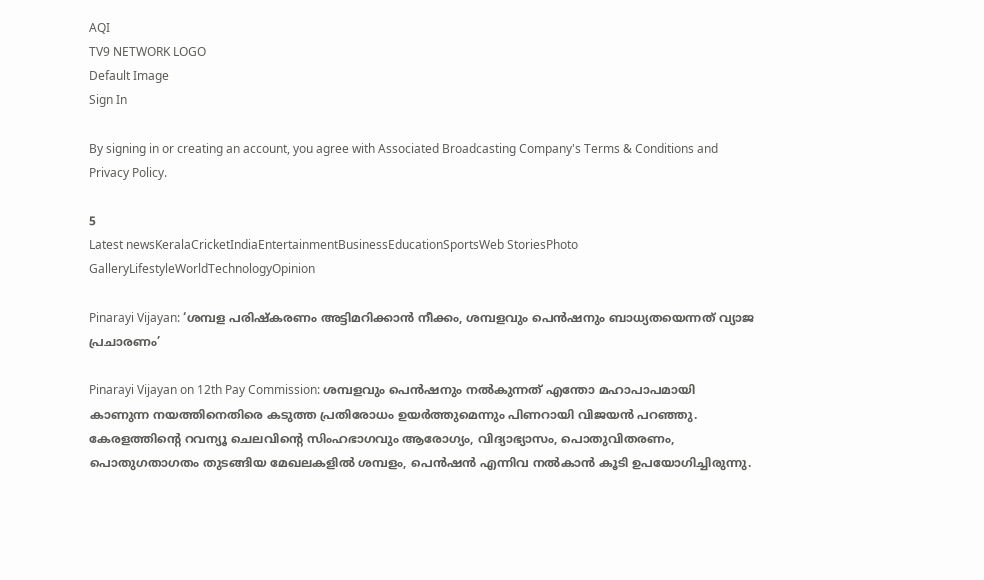AQI
TV9 NETWORK LOGO
Default Image
Sign In

By signing in or creating an account, you agree with Associated Broadcasting Company's Terms & Conditions and Privacy Policy.

5
Latest newsKeralaCricketIndiaEntertainmentBusinessEducationSportsWeb StoriesPhoto GalleryLifestyleWorldTechnologyOpinion

Pinarayi Vijayan: ‘ശമ്പള പരിഷ്കരണം അട്ടിമറിക്കാൻ നീക്കം, ശമ്പളവും പെൻഷനും ബാധ്യതയെന്നത് വ്യാജ പ്രചാരണം’

Pinarayi Vijayan on 12th Pay Commission: ശമ്പളവും പെൻഷനും നൽകുന്നത് എന്തോ മഹാപാപമായി കാണുന്ന നയത്തിനെതിരെ കടുത്ത പ്രതിരോധം ഉയർത്തുമെന്നും പിണറായി വിജയൻ പറഞ്ഞു. കേരളത്തിന്റെ റവന്യൂ ചെലവിന്റെ സിംഹഭാഗവും ആരോഗ്യം, വിദ്യാഭ്യാസം, പൊതുവിതരണം, പൊതുഗതാഗതം തുടങ്ങിയ മേഖലകളിൽ ശമ്പളം, പെൻഷൻ എന്നിവ നൽകാൻ കൂടി ഉപയോഗിച്ചിരുന്നു.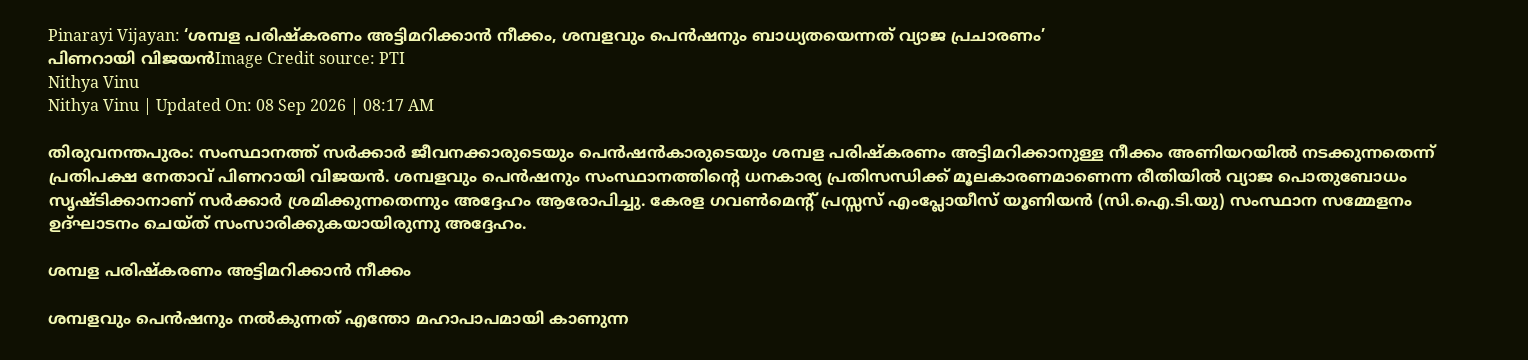Pinarayi Vijayan: ‘ശമ്പള പരിഷ്കരണം അട്ടിമറിക്കാൻ നീക്കം, ശമ്പളവും പെൻഷനും ബാധ്യതയെന്നത് വ്യാജ പ്രചാരണം’
പിണറായി വിജയൻImage Credit source: PTI
Nithya Vinu
Nithya Vinu | Updated On: 08 Sep 2026 | 08:17 AM

തിരുവനന്തപുരം: സംസ്ഥാനത്ത് സർക്കാർ ജീവനക്കാരുടെയും പെൻഷൻകാരുടെയും ശമ്പള പരിഷ്കരണം അട്ടിമറിക്കാനുള്ള നീക്കം അണിയറയിൽ നടക്കുന്നതെന്ന് പ്രതിപക്ഷ നേതാവ് പിണറായി വിജയൻ. ശമ്പളവും പെൻഷനും സംസ്ഥാനത്തിന്റെ ധനകാര്യ പ്രതിസന്ധിക്ക് മൂലകാരണമാണെന്ന രീതിയിൽ വ്യാജ പൊതുബോധം സൃഷ്ടിക്കാനാണ് സർക്കാർ ശ്രമിക്കുന്നതെന്നും അദ്ദേഹം ആരോപിച്ചു. കേരള ഗവൺമെന്റ് പ്രസ്സസ് എംപ്ലോയീസ് യൂണിയൻ (സി.ഐ.ടി.യു) സംസ്ഥാന സമ്മേളനം ഉദ്ഘാടനം ചെയ്ത് സംസാരിക്കുകയായിരുന്നു അദ്ദേഹം.

ശമ്പള പരിഷ്കരണം അട്ടിമറിക്കാൻ നീക്കം

ശമ്പളവും പെൻഷനും നൽകുന്നത് എന്തോ മഹാപാപമായി കാണുന്ന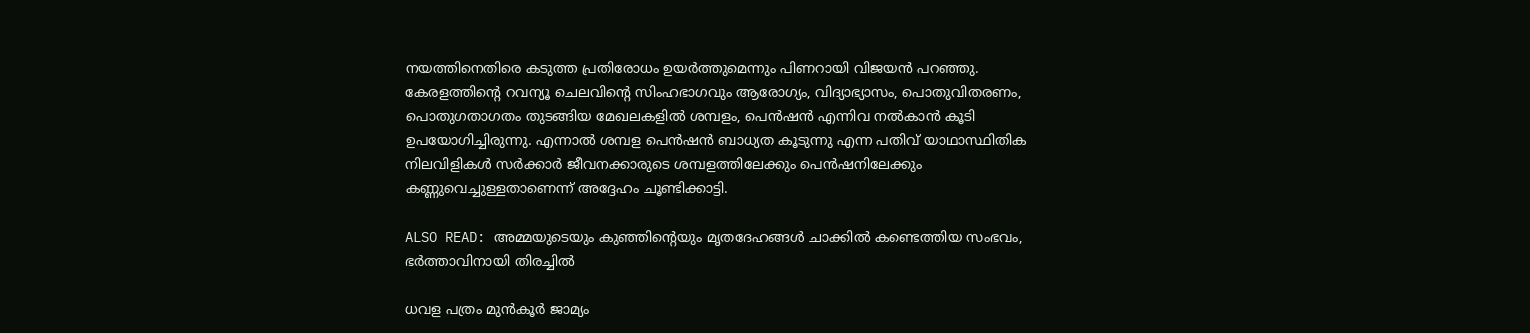നയത്തിനെതിരെ കടുത്ത പ്രതിരോധം ഉയർത്തുമെന്നും പിണറായി വിജയൻ പറഞ്ഞു. കേരളത്തിന്റെ റവന്യൂ ചെലവിന്റെ സിംഹഭാഗവും ആരോഗ്യം, വിദ്യാഭ്യാസം, പൊതുവിതരണം, പൊതുഗതാഗതം തുടങ്ങിയ മേഖലകളിൽ ശമ്പളം, പെൻഷൻ എന്നിവ നൽകാൻ കൂടി ഉപയോഗിച്ചിരുന്നു. എന്നാൽ ശമ്പള പെൻഷൻ ബാധ്യത കൂടുന്നു എന്ന പതിവ് യാഥാസ്ഥിതിക നിലവിളികൾ സർക്കാർ ജീവനക്കാരുടെ ശമ്പളത്തിലേക്കും പെൻഷനിലേക്കും കണ്ണുവെച്ചുള്ളതാണെന്ന് അദ്ദേഹം ചൂണ്ടിക്കാട്ടി.

ALSO READ: അമ്മയുടെയും കുഞ്ഞിന്റെയും മൃതദേഹങ്ങൾ ചാക്കിൽ കണ്ടെത്തിയ സംഭവം, ഭർത്താവിനായി തിരച്ചിൽ

ധവള പത്രം മുൻകൂർ ജാമ്യം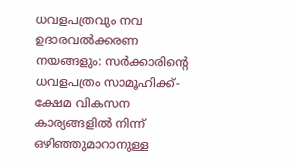ധവളപത്രവും നവ ഉദാരവൽക്കരണ നയങ്ങളും: സർക്കാരിന്റെ ധവളപത്രം സാമൂഹിക്ക്-ക്ഷേമ വികസന കാര്യങ്ങളിൽ നിന്ന് ഒഴിഞ്ഞുമാറാനുള്ള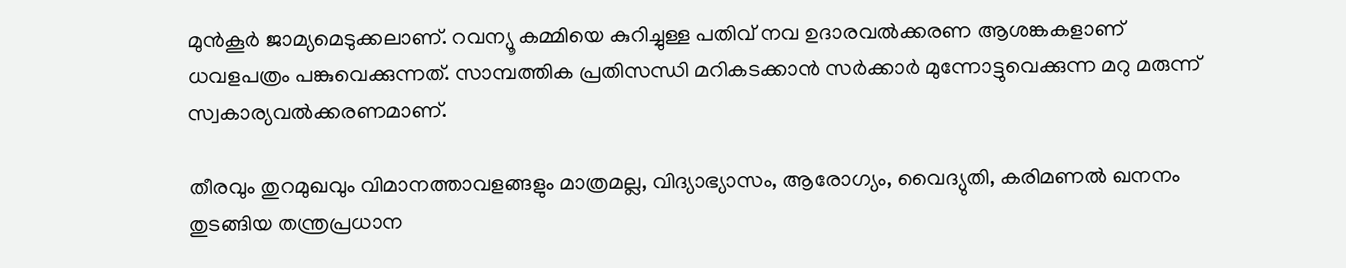മുൻകൂർ ജാമ്യമെടുക്കലാണ്. റവന്യൂ കമ്മിയെ കുറിച്ചുള്ള പതിവ് നവ ഉദാരവൽക്കരണ ആശങ്കകളാണ് ധവളപത്രം പങ്കുവെക്കുന്നത്. സാമ്പത്തിക പ്രതിസന്ധി മറികടക്കാൻ സർക്കാർ മുന്നോട്ടുവെക്കുന്ന മറു മരുന്ന് സ്വകാര്യവൽക്കരണമാണ്.

തീരവും തുറമുഖവും വിമാനത്താവളങ്ങളും മാത്രമല്ല, വിദ്യാഭ്യാസം, ആരോഗ്യം, വൈദ്യുതി, കരിമണൽ ഖനനം തുടങ്ങിയ തന്ത്രപ്രധാന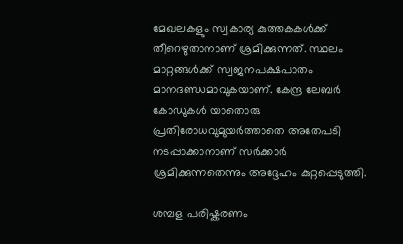മേഖലകളും സ്വകാര്യ കുത്തകകൾക്ക് തീറെഴുതാനാണ് ശ്രമിക്കുന്നത്. സ്ഥലം മാറ്റങ്ങൾക്ക് സ്വജനപക്ഷപാതം മാനദണ്ഡമാവുകയാണ്. കേന്ദ്ര ലേബർ കോഡുകൾ യാതൊരു പ്രതിരോധവുമുയർത്താതെ അതേപടി നടപ്പാക്കാനാണ് സർക്കാർ ശ്രമിക്കുന്നതെന്നും അദ്ദേഹം കുറ്റപ്പെടുത്തി.

ശമ്പള പരിഷ്കരണം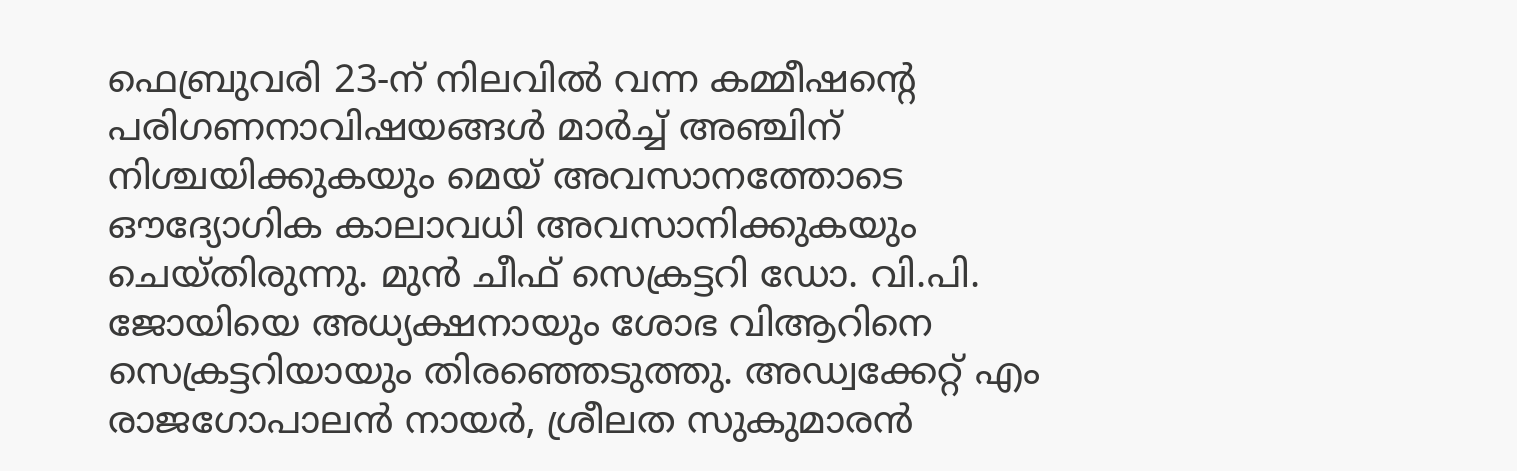ഫെബ്രുവരി 23-ന് നിലവിൽ വന്ന കമ്മീഷന്റെ പരിഗണനാവിഷയങ്ങൾ മാർച്ച് അഞ്ചിന് നിശ്ചയിക്കുകയും മെയ് അവസാനത്തോടെ ഔദ്യോഗിക കാലാവധി അവസാനിക്കുകയും ചെയ്തിരുന്നു. മുൻ ചീഫ് സെക്രട്ടറി ഡോ. വി.പി. ജോയിയെ അധ്യക്ഷനായും ശോഭ വിആറിനെ സെക്രട്ടറിയായും തിരഞ്ഞെടുത്തു. അഡ്വക്കേറ്റ് എം രാജഗോപാലൻ നായർ, ശ്രീലത സുകുമാരൻ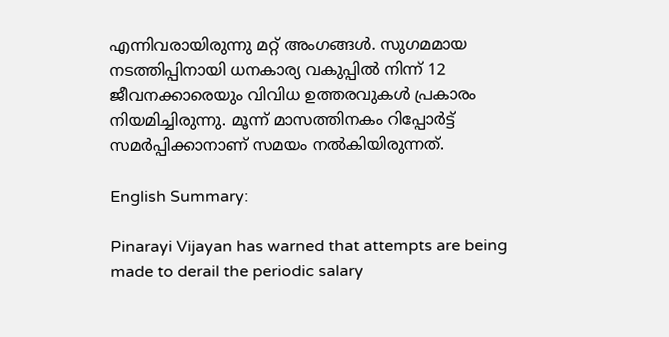എന്നിവരായിരുന്നു മറ്റ് അംഗങ്ങൾ. സുഗമമായ നടത്തിപ്പിനായി ധനകാര്യ വകുപ്പിൽ നിന്ന് 12 ജീവനക്കാരെയും വിവിധ ഉത്തരവുകൾ പ്രകാരം നിയമിച്ചിരുന്നു. മൂന്ന് മാസത്തിനകം റിപ്പോർട്ട് സമർപ്പിക്കാനാണ് സമയം നൽകിയിരുന്നത്.

English Summary:

Pinarayi Vijayan has warned that attempts are being made to derail the periodic salary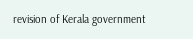revision of Kerala government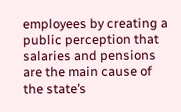employees by creating a public perception that salaries and pensions are the main cause of the state’s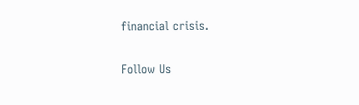financial crisis.

Follow Us